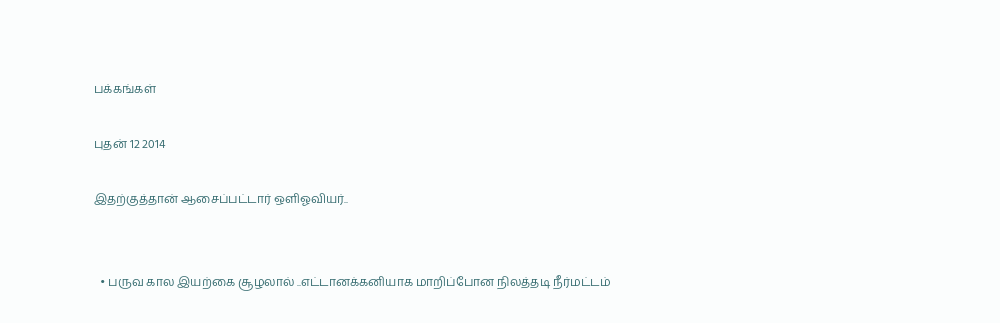பக்கங்கள்

புதன் 12 2014

இதற்குத்தான் ஆசைப்பட்டார் ஒளிஓவியர்..


  • பருவ கால இயற்கை சூழலால் ..எட்டானக்கனியாக மாறிப்போன நிலத்தடி நீர்மட்டம்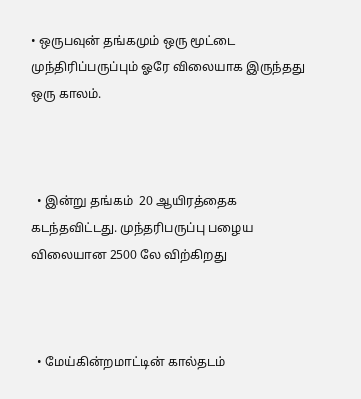• ஒருபவுன் தங்கமும் ஒரு மூட்டை முந்திரிப்பருப்பும் ஓரே விலையாக இருந்தது ஒரு காலம்.



  • இன்று தங்கம்  20 ஆயிரத்தைக கடந்தவிட்டது. முந்தரிபருப்பு பழைய விலையான 2500 லே விற்கிறது



  • மேய்கின்றமாட்டின் கால்தடம்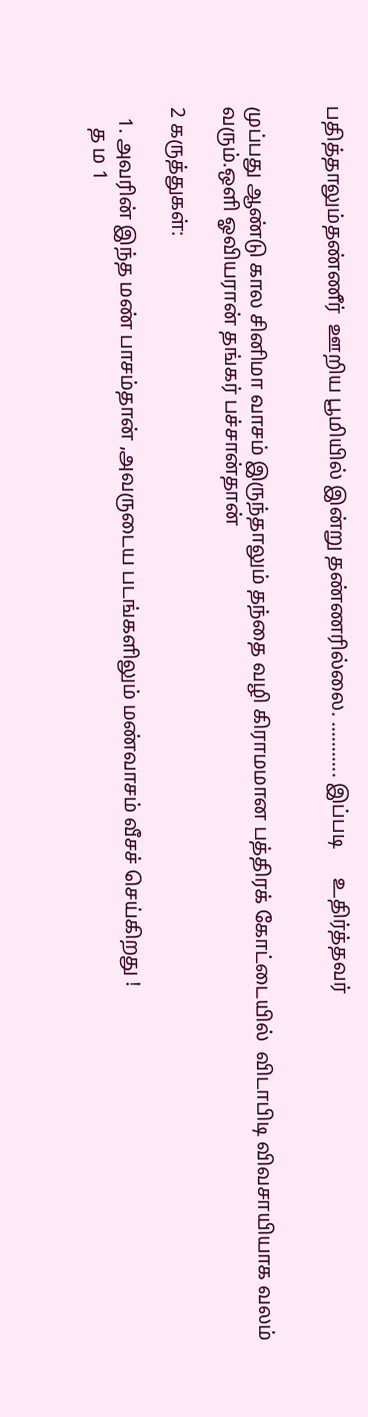பதித்தாலும்தண்ணீர்  ஊறிய பூமியில் இன்று தண்ணரில்லை. ........... இப்படி      உதிர்த்தவர்


முப்பது ஆண்டு கால சினிமா வாசம் இருந்தாலும் தந்தை வழி கிராமமான பத்திரக் கோட்டையில்  விடாபிடி விவசாயியாக வலம்  வரும்.ஒளி ஓவியரான் தங்கர் பச்சான்தான்

2 கருத்துகள்:

  1. அவரின் இந்த மண் பாசம்தான் ,அவருடைய படங்களிலும் மண்வாசம் வீசச் செய்கிறது !
    த ம 1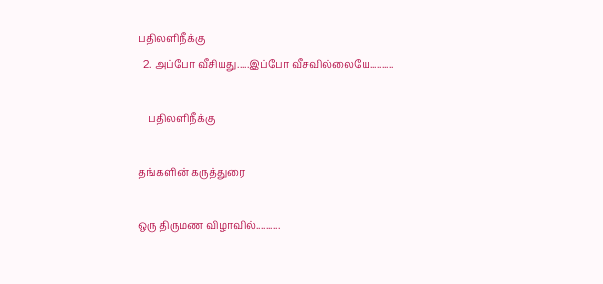பதிலளிநீக்கு
  2. அப்போ வீசியது.....இப்போ வீசவில்லையே..........

    பதிலளிநீக்கு

தங்களின் கருத்துரை

ஒரு திருமண விழாவில்..........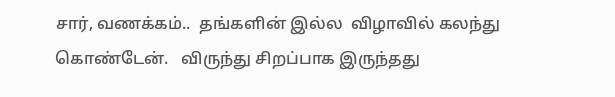சார், வணக்கம்..  தங்களின் இல்ல  விழாவில் கலந்து கொண்டேன்.   விருந்து சிறப்பாக இருந்தது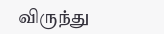விருந்து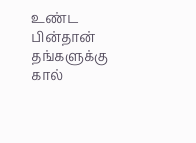உண்ட பின்தான்  தங்களுக்கு கால்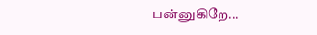பன்னுகிறே...